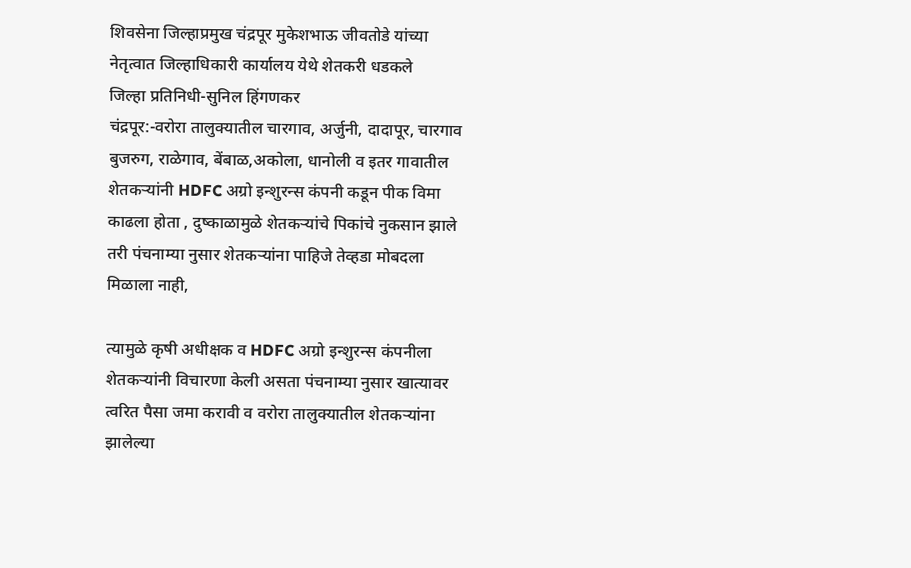शिवसेना जिल्हाप्रमुख चंद्रपूर मुकेशभाऊ जीवतोडे यांच्या नेतृत्वात जिल्हाधिकारी कार्यालय येथे शेतकरी धडकले
जिल्हा प्रतिनिधी-सुनिल हिंगणकर
चंद्रपूर:-वरोरा तालुक्यातील चारगाव, अर्जुनी, दादापूर, चारगाव बुजरुग, राळेगाव, बेंबाळ,अकोला, धानोली व इतर गावातील शेतकऱ्यांनी HDFC अग्रो इन्शुरन्स कंपनी कडून पीक विमा काढला होता , दुष्काळामुळे शेतकऱ्यांचे पिकांचे नुकसान झाले तरी पंचनाम्या नुसार शेतकऱ्यांना पाहिजे तेव्हडा मोबदला मिळाला नाही,

त्यामुळे कृषी अधीक्षक व HDFC अग्रो इन्शुरन्स कंपनीला शेतकऱ्यांनी विचारणा केली असता पंचनाम्या नुसार खात्यावर त्वरित पैसा जमा करावी व वरोरा तालुक्यातील शेतकऱ्यांना झालेल्या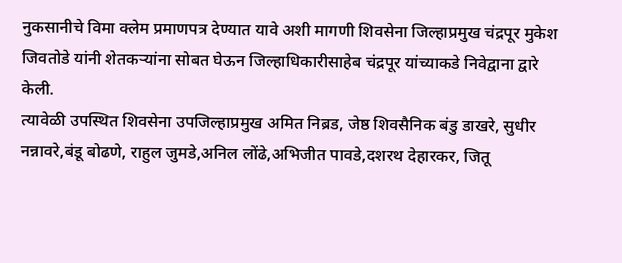नुकसानीचे विमा क्लेम प्रमाणपत्र देण्यात यावे अशी मागणी शिवसेना जिल्हाप्रमुख चंद्रपूर मुकेश जिवतोडे यांनी शेतकऱ्यांना सोबत घेऊन जिल्हाधिकारीसाहेब चंद्रपूर यांच्याकडे निवेद्वाना द्वारे केली.
त्यावेळी उपस्थित शिवसेना उपजिल्हाप्रमुख अमित निब्रड, जेष्ठ शिवसैनिक बंडु डाखरे, सुधीर नन्नावरे,बंडू बोढणे, राहुल जुमडे,अनिल लोंढे,अभिजीत पावडे,दशरथ देहारकर, जितू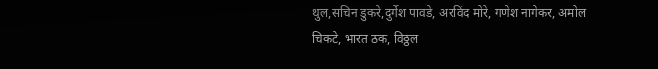थुल,सचिन डुकरे,दुर्गेश पावडे, अरविंद मोरे, गणेश नागेकर, अमोल चिकटे, भारत ठक, विठ्ठल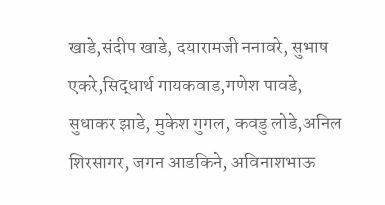खाडे,संदीप खाडे, दयारामजी ननावरे, सुभाष एकरे,सिद्धार्थ गायकवाड,गणेश पावडे, सुधाकर झाडे, मुकेश गुगल, कवडु लोडे,अनिल शिरसागर, जगन आडकिने, अविनाशभाऊ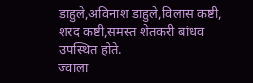डाहुले,अविनाश डाहुले,विलास कष्टी, शरद कष्टी,समस्त शेतकरी बांधव उपस्थित होते.
ज्वाला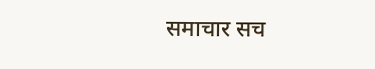समाचार सच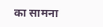का सामना